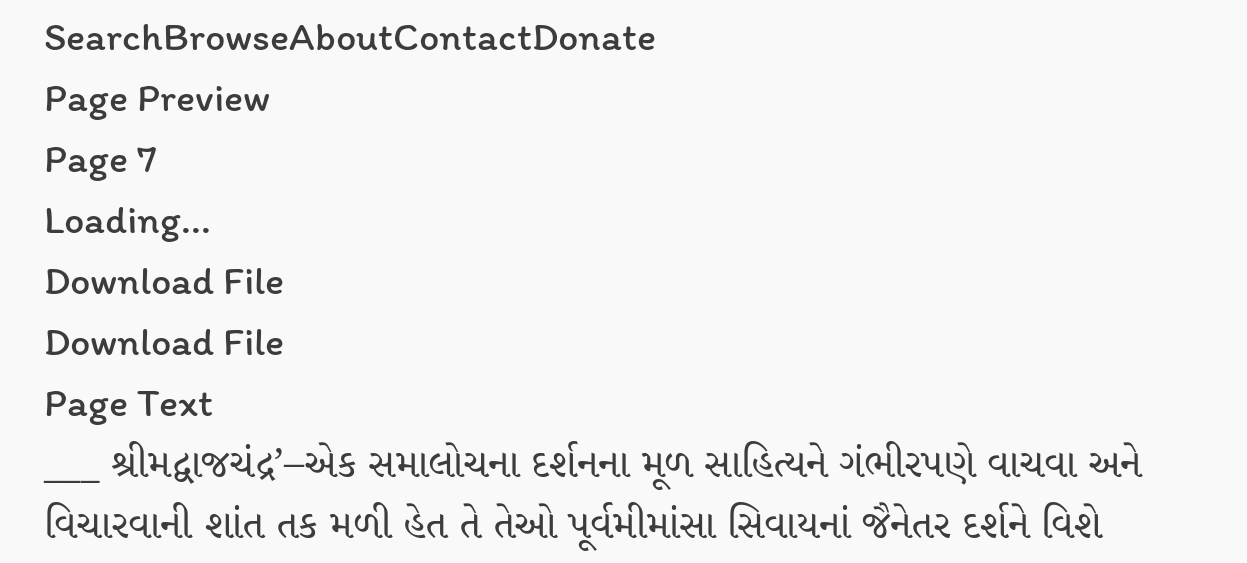SearchBrowseAboutContactDonate
Page Preview
Page 7
Loading...
Download File
Download File
Page Text
___ શ્રીમદ્વાજચંદ્ર’–એક સમાલોચના દર્શનના મૂળ સાહિત્યને ગંભીરપણે વાચવા અને વિચારવાની શાંત તક મળી હેત તે તેઓ પૂર્વમીમાંસા સિવાયનાં જૈનેતર દર્શને વિશે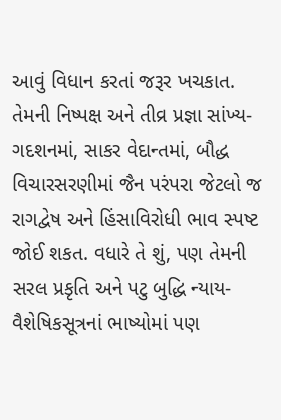આવું વિધાન કરતાં જરૂર ખચકાત. તેમની નિષ્પક્ષ અને તીવ્ર પ્રજ્ઞા સાંખ્ય-ગદશનમાં, સાકર વેદાન્તમાં, બૌદ્ધ વિચારસરણીમાં જૈન પરંપરા જેટલો જ રાગદ્વેષ અને હિંસાવિરોધી ભાવ સ્પષ્ટ જોઈ શકત. વધારે તે શું, પણ તેમની સરલ પ્રકૃતિ અને પટુ બુદ્ધિ ન્યાય-વૈશેષિકસૂત્રનાં ભાષ્યોમાં પણ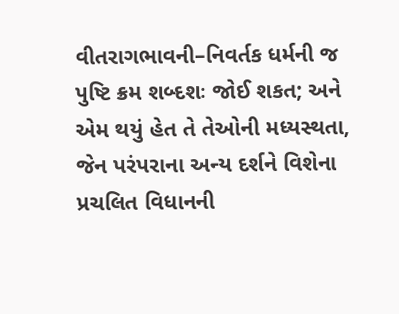વીતરાગભાવની–નિવર્તક ધર્મની જ પુષ્ટિ ક્રમ શબ્દશઃ જોઈ શકત; અને એમ થયું હેત તે તેઓની મધ્યસ્થતા, જેન પરંપરાના અન્ય દર્શને વિશેના પ્રચલિત વિધાનની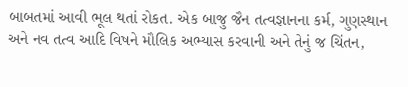બાબતમાં આવી ભૂલ થતાં રોકત. એક બાજુ જૈન તત્વજ્ઞાનના કર્મ, ગુણસ્થાન અને નવ તત્વ આદિ વિષને મૌલિક અભ્યાસ કરવાની અને તેનું જ ચિંતન,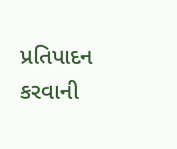પ્રતિપાદન કરવાની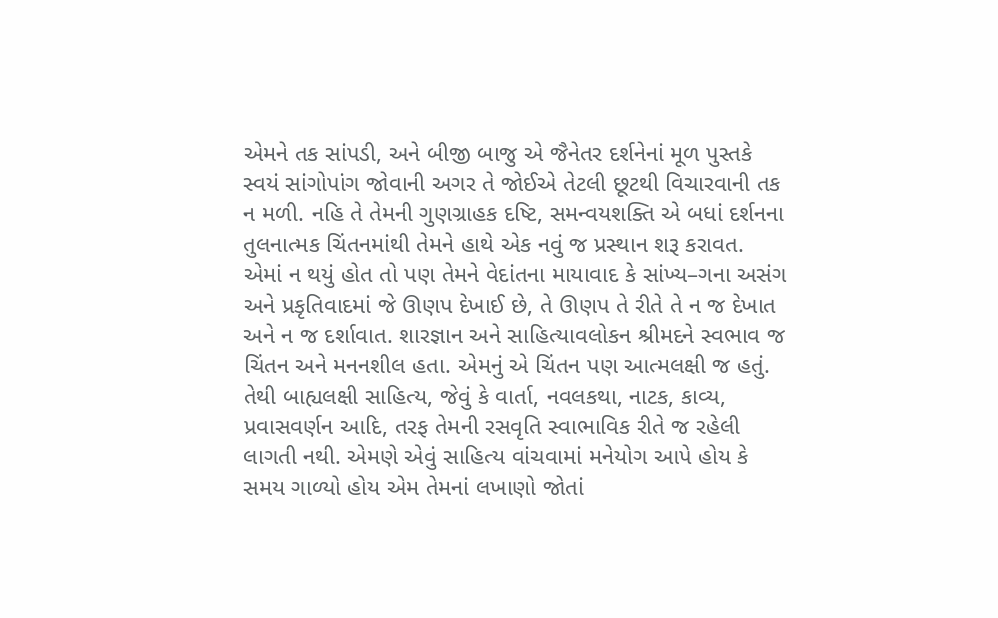એમને તક સાંપડી, અને બીજી બાજુ એ જૈનેતર દર્શનેનાં મૂળ પુસ્તકે સ્વયં સાંગોપાંગ જોવાની અગર તે જોઈએ તેટલી છૂટથી વિચારવાની તક ન મળી. નહિ તે તેમની ગુણગ્રાહક દષ્ટિ, સમન્વયશક્તિ એ બધાં દર્શનના તુલનાત્મક ચિંતનમાંથી તેમને હાથે એક નવું જ પ્રસ્થાન શરૂ કરાવત. એમાં ન થયું હોત તો પણ તેમને વેદાંતના માયાવાદ કે સાંખ્ય–ગના અસંગ અને પ્રકૃતિવાદમાં જે ઊણપ દેખાઈ છે, તે ઊણપ તે રીતે તે ન જ દેખાત અને ન જ દર્શાવાત. શારજ્ઞાન અને સાહિત્યાવલોકન શ્રીમદને સ્વભાવ જ ચિંતન અને મનનશીલ હતા. એમનું એ ચિંતન પણ આત્મલક્ષી જ હતું. તેથી બાહ્યલક્ષી સાહિત્ય, જેવું કે વાર્તા, નવલકથા, નાટક, કાવ્ય, પ્રવાસવર્ણન આદિ, તરફ તેમની રસવૃતિ સ્વાભાવિક રીતે જ રહેલી લાગતી નથી. એમણે એવું સાહિત્ય વાંચવામાં મનેયોગ આપે હોય કે સમય ગાળ્યો હોય એમ તેમનાં લખાણો જોતાં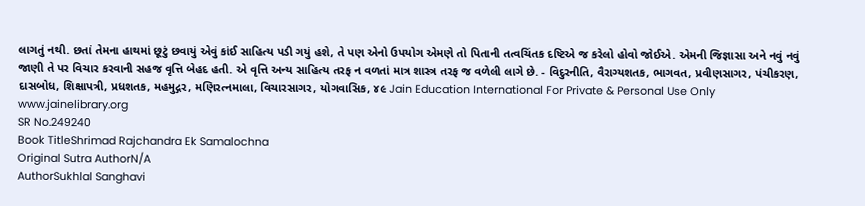લાગતું નથી. છતાં તેમના હાથમાં છૂટું છવાયું એવું કાંઈ સાહિત્ય પડી ગયું હશે, તે પણ એનો ઉપયોગ એમણે તો પિતાની તત્વચિંતક દષ્ટિએ જ કરેલો હોવો જોઈએ. એમની જિજ્ઞાસા અને નવું નવું જાણી તે પર વિચાર કરવાની સહજ વૃત્તિ બેહદ હતી. એ વૃત્તિ અન્ય સાહિત્ય તરફ ન વળતાં માત્ર શાસ્ત્ર તરફ જ વળેલી લાગે છે. - વિદુરનીતિ, વૈરાગ્યશતક, ભાગવત, પ્રવીણસાગર, પંચીકરણ, દાસબોધ, શિક્ષાપત્રી, પ્રધશતક, મહમુદ્ગર, મણિરત્નમાલા, વિચારસાગર, યોગવાસિક, ૪૯ Jain Education International For Private & Personal Use Only www.jainelibrary.org
SR No.249240
Book TitleShrimad Rajchandra Ek Samalochna
Original Sutra AuthorN/A
AuthorSukhlal Sanghavi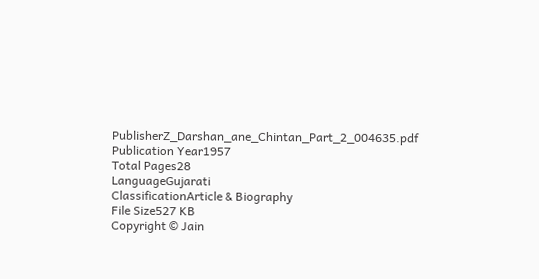PublisherZ_Darshan_ane_Chintan_Part_2_004635.pdf
Publication Year1957
Total Pages28
LanguageGujarati
ClassificationArticle & Biography
File Size527 KB
Copyright © Jain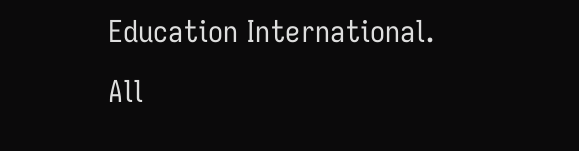Education International. All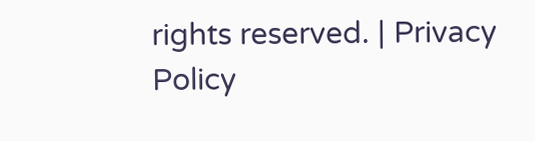rights reserved. | Privacy Policy